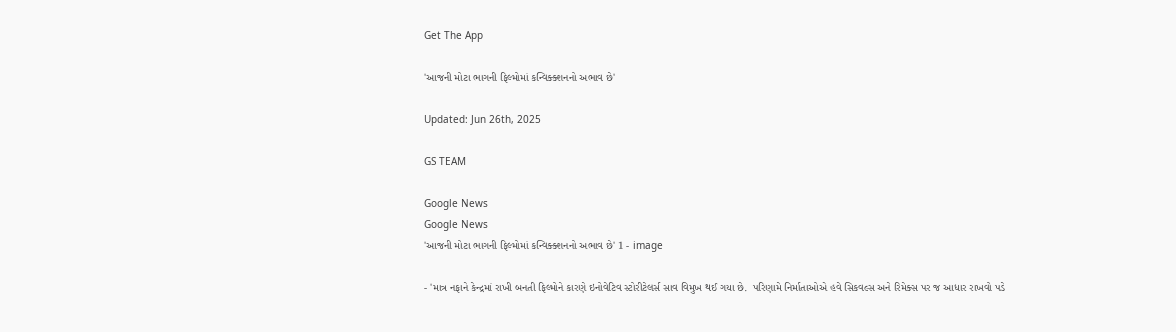Get The App

'આજની મોટા ભાગની ફિલ્મોમાં કન્વિક્ક્શનનો અભાવ છે'

Updated: Jun 26th, 2025

GS TEAM

Google News
Google News
'આજની મોટા ભાગની ફિલ્મોમાં કન્વિક્ક્શનનો અભાવ છે' 1 - image

- 'માત્ર નફાને કેન્દ્રમાં રાખી બનતી ફિલ્મોને કારણે ઇનોવેટિવ સ્ટોરીટેલર્સ સાવ વિમુખ થઈ ગયા છે.  પરિણામે નિર્માતાઓએ હવે સિકવલ્સ અને રિમેક્સ પર જ આધાર રાખવો પડે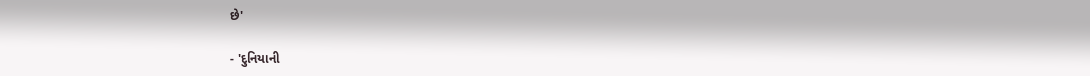છે'

- 'દુનિયાની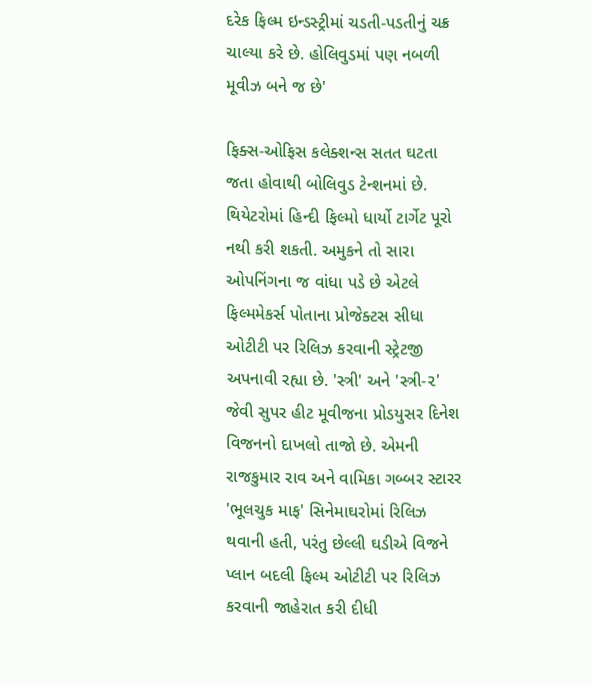દરેક ફિલ્મ ઇન્ડસ્ટ્રીમાં ચડતી-પડતીનું ચક્ર ચાલ્યા કરે છે. હોલિવુડમાં પણ નબળી મૂવીઝ બને જ છે'

ફિક્સ-ઓફિસ કલેક્શન્સ સતત ઘટતા જતા હોવાથી બોલિવુડ ટેન્શનમાં છે. થિયેટરોમાં હિન્દી ફિલ્મો ધાર્યો ટાર્ગેટ પૂરો નથી કરી શકતી. અમુકને તો સારા ઓપનિંગના જ વાંધા પડે છે એટલે ફિલ્મમેકર્સ પોતાના પ્રોજેક્ટસ સીધા ઓટીટી પર રિલિઝ કરવાની સ્ટ્રેટજી અપનાવી રહ્યા છે. 'સ્ત્રી' અને 'સ્ત્રી-૨' જેવી સુપર હીટ મૂવીજના પ્રોડયુસર દિનેશ વિજનનો દાખલો તાજો છે. એમની રાજકુમાર રાવ અને વામિકા ગબ્બર સ્ટારર 'ભૂલચુક માફ' સિનેમાઘરોમાં રિલિઝ થવાની હતી, પરંતુ છેલ્લી ઘડીએ વિજને પ્લાન બદલી ફિલ્મ ઓટીટી પર રિલિઝ કરવાની જાહેરાત કરી દીધી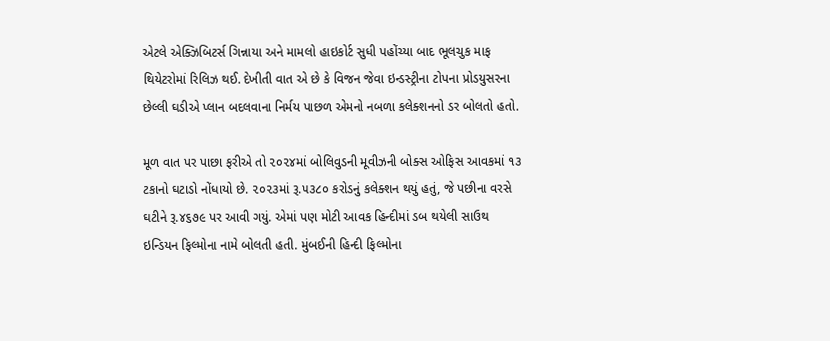એટલે એક્ઝિબિટર્સ ગિન્નાયા અને મામલો હાઇકોર્ટ સુધી પહોંચ્યા બાદ ભૂલચુક માફ થિયેટરોમાં રિલિઝ થઈ. દેખીતી વાત એ છે કે વિજન જેવા ઇન્ડસ્ટ્રીના ટોપના પ્રોડયુસરના છેલ્લી ઘડીએ પ્લાન બદલવાના નિર્મય પાછળ એમનો નબળા કલેક્શનનો ડર બોલતો હતો.

મૂળ વાત પર પાછા ફરીએ તો ૨૦૨૪માં બોલિવુડની મૂવીઝની બોક્સ ઓફિસ આવકમાં ૧૩ ટકાનો ઘટાડો નોંધાયો છે. ૨૦૨૩માં રૂ.૫૩૮૦ કરોડનું કલેક્શન થયું હતું, જે પછીના વરસે ઘટીને રૂ.૪૬૭૯ પર આવી ગયું. એમાં પણ મોટી આવક હિન્દીમાં ડબ થયેલી સાઉથ ઇન્ડિયન ફિલ્મોના નામે બોલતી હતી. મુંબઈની હિન્દી ફિલ્મોના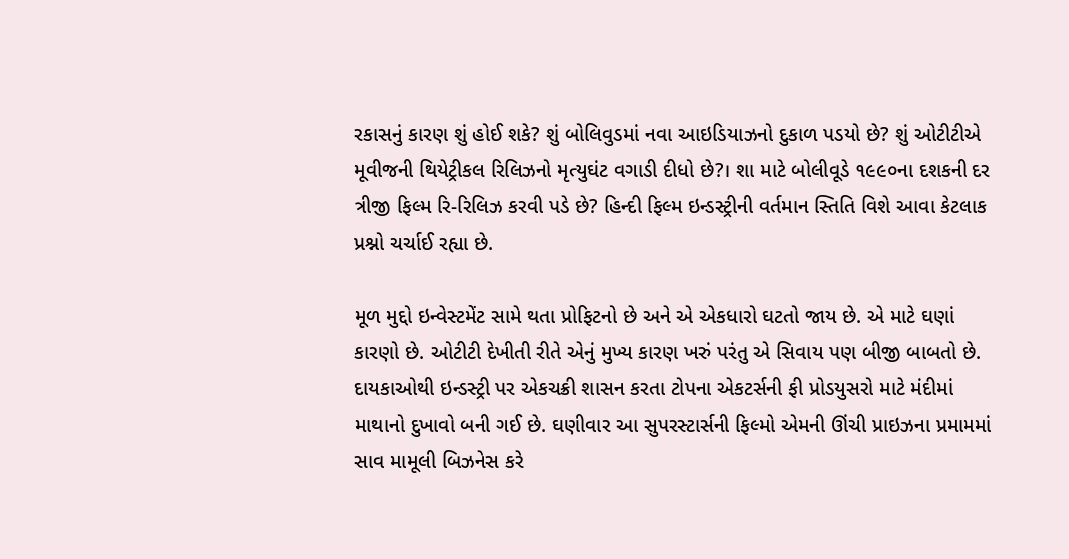રકાસનું કારણ શું હોઈ શકે? શું બોલિવુડમાં નવા આઇડિયાઝનો દુકાળ પડયો છે? શું ઓટીટીએ મૂવીજની થિયેટ્રીકલ રિલિઝનો મૃત્યુઘંટ વગાડી દીધો છે?। શા માટે બોલીવૂડે ૧૯૯૦ના દશકની દર ત્રીજી ફિલ્મ રિ-રિલિઝ કરવી પડે છે? હિન્દી ફિલ્મ ઇન્ડસ્ટ્રીની વર્તમાન સ્તિતિ વિશે આવા કેટલાક પ્રશ્નો ચર્ચાઈ રહ્યા છે.

મૂળ મુદ્દો ઇન્વેસ્ટમેંટ સામે થતા પ્રોફિટનો છે અને એ એકધારો ઘટતો જાય છે. એ માટે ઘણાં કારણો છે. ઓટીટી દેખીતી રીતે એનું મુખ્ય કારણ ખરું પરંતુ એ સિવાય પણ બીજી બાબતો છે. દાયકાઓથી ઇન્ડસ્ટ્રી પર એકચક્રી શાસન કરતા ટોપના એકટર્સની ફી પ્રોડયુસરો માટે મંદીમાં માથાનો દુખાવો બની ગઈ છે. ઘણીવાર આ સુપરસ્ટાર્સની ફિલ્મો એમની ઊંચી પ્રાઇઝના પ્રમામમાં સાવ મામૂલી બિઝનેસ કરે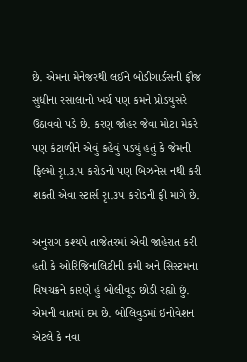છે. એમના મેનેજરથી લઈને બોડીગાર્ડસની ફૌજ સુધીના રસાલાનો ખર્ચ પણ કમને પ્રોડયુસરે ઉઠાવવો પડે છે. કરણ જોહર જેવા મોટા મેકરે પણ કંટાળીને એવું કહેવું પડયું હતું કે જેમની ફિલ્મો રૃા.૩.૫ કરોડનો પણ બિઝનેસ નથી કરી શકતી એવા સ્ટાર્સ રૃા.૩૫ કરોડની ફી માગે છે.

અનુરાગ કશ્યપે તાજેતરમાં એવી જાહેરાત કરી હતી કે ઓરિજિનાલિટીની કમી અને સિસ્ટમના વિષચક્રને કારણે હું બોલીવૂડ છોડી રહ્યો છું. એમની વાતમાં દમ છે. બોલિવુડમાં ઇનોવેશન એટલે કે નવા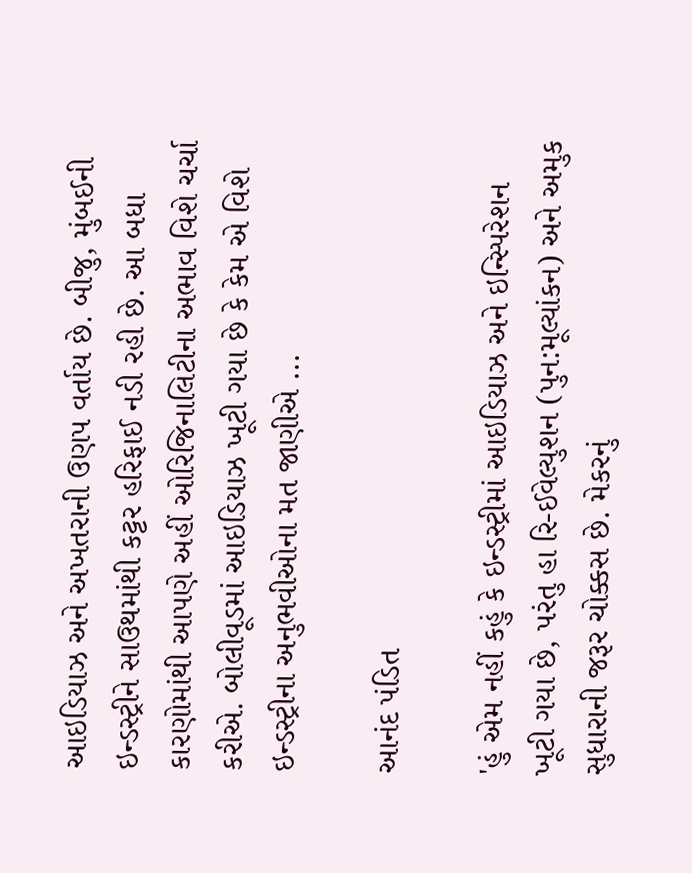આઇડિયાઝ અને અખતરાની ઉણપ વર્તાય છે. બીજુ, મુંબઈની ઇન્ડસ્ટ્રીને સાઉથમાંથી કટ્ટર હરિફાઈ નડી રહી છે. આ બધા કારણોમાંથી આપણે અહીં ઓરિજિનાલિટીના અભાવ વિશે ચર્ચા કરીએ. બોલીવૂડમાં આઇડિયાઝ ખૂટી ગયા છે કે કેમ એ વિશે ઇન્ડસ્ટ્રીના અનુભવીઓના મત જાણીએ ...

આનંદ પંડિત

'હું એમ નહીં કહું કે ઇન્ડસ્ટ્રીમાં આઇડિયાઝ અને ઇન્સ્પિરેશન ખૂટી ગયા છે, પરંતુ હા રિ-ઈવેલ્યુશન (પુન:મૂલ્યાંકન) અને અમુક સુધારાની જરૂર ચોક્કસ છે. મેકરનું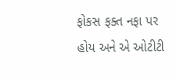ફોકસ ફક્ત નફા પર હોય અને એ ઓટીટી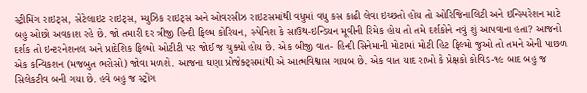સ્ટ્રીમિંગ રાઇટ્સ, સેટેલાઇટ રાઇટ્સ, મ્યુઝિક રાઇટ્સ અને ઓવરસીઝ રાઇટસમાંથી વધુમાં વધુ કસ કાઢી લેવા ઇચ્છતો હોય તો ઓરિજિનાલિટી અને ઇન્સ્પિરેશન માટે બહુ ઓછો અવકાશ રહે છે. જો તમારી દર ત્રીજી હિન્દી ફિલ્મ કોરિયન, સ્પેનિશ કે સાઉથ-ઇન્ડિયન મૂવીની રિમેક હોય તો તમે દર્શકોને નવું શું આપવાના હતા? આજનો દર્શક તો ઇન્ટરનેશનલ અને પ્રાદેશિક ફિલ્મો ઓટીટી પર જોઈ જ ચુક્યો હોય છે. એક બીજી વાત- હિન્દી સિનેમાની મોટામાં મોટી હિટ ફિલ્મો જુઓ તો તમને એની પાછળ એક કન્વિકશન (મજબુત ભરોસો) જોવા મળશે. આજના ઘણા પ્રોજેક્ટ્સમાંથી એ આત્મવિશ્વાસ ગાયબ છે. એક વાત યાદ રાખો કે પ્રેક્ષકો કોવિડ-૧૯ બાદ બહુ જ સિલેકટીવ બની ગયા છે. હવે બહુ જ સ્ટ્રોંગ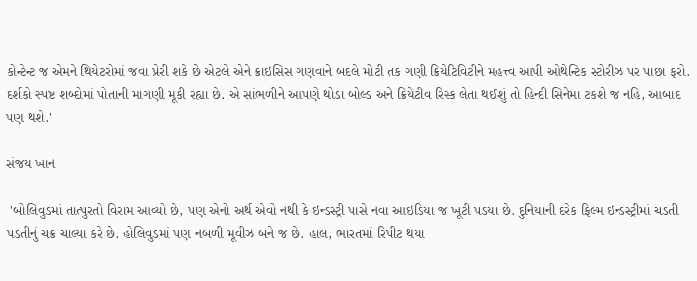કોન્ટેન્ટ જ એમને થિયેટરોમાં જવા પ્રેરી શકે છે એટલે એને ક્રાઇસિસ ગણવાને બદલે મોટી તક ગણી ક્રિયેટિવિટીને મહત્ત્વ આપી ઓથેન્ટિક સ્ટોરીઝ પર પાછા ફરો. દર્શકો સ્પષ્ટ શબ્દોમાં પોતાની માગણી મૂકી રહ્યા છે. એ સાંભળીને આપણે થોડા બોલ્ડ અને ક્રિયેટીવ રિસ્ક લેતા થઈશું તો હિન્દી સિનેમા ટકશે જ નહિ, આબાદ પણ થશે.'

સંજય ખાન

 'બોલિવુડમાં તાત્પુરતો વિરામ આવ્યો છે, પણ એનો અર્થ એવો નથી કે ઇન્ડસ્ટ્રી પાસે નવા આઇડિયા જ ખૂટી પડયા છે. દુનિયાની દરેક ફિલ્મ ઇન્ડસ્ટ્રીમાં ચડતી પડતીનું ચક્ર ચાલ્યા કરે છે. હોલિવુડમાં પણ નબળી મૂવીઝ બને જ છે. હાલ, ભારતમાં રિપીટ થયા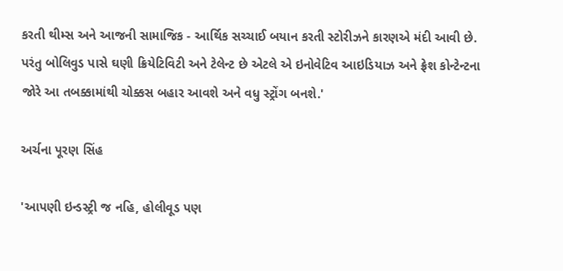કરતી થીમ્સ અને આજની સામાજિક - આર્થિક સચ્ચાઈ બયાન કરતી સ્ટોરીઝને કારણએ મંદી આવી છે. પરંતુ બોલિવુડ પાસે ઘણી ક્રિયેટિવિટી અને ટેલેન્ટ છે એટલે એ ઇનોવેટિવ આઇડિયાઝ અને ફ્રેશ કોન્ટેન્ટના જોરે આ તબક્કામાંથી ચોક્કસ બહાર આવશે અને વધુ સ્ટ્રોંગ બનશે.'

અર્ચના પૂરણ સિંહ

'આપણી ઇન્ડસ્ટ્રી જ નહિ, હોલીવૂડ પણ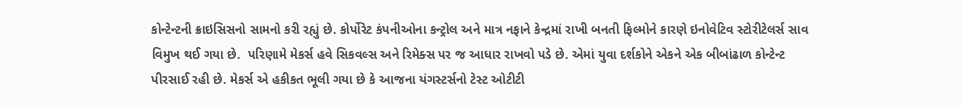કોન્ટેન્ટની ક્રાઇસિસનો સામનો કરી રહ્યું છે. કોર્પોરેટ કંપનીઓના કન્ટ્રોલ અને માત્ર નફાને કેન્દ્રમાં રાખી બનતી ફિલ્મોને કારણે ઇનોવેટિવ સ્ટોરીટેલર્સ સાવ વિમુખ થઈ ગયા છે.  પરિણામે મેકર્સ હવે સિકવલ્સ અને રિમેક્સ પર જ આધાર રાખવો પડે છે. એમાં યુવા દર્શકોને એકને એક બીબાંઢાળ કોન્ટેન્ટ પીરસાઈ રહી છે. મેકર્સ એ હકીકત ભૂલી ગયા છે કે આજના યંગસ્ટર્સનો ટેસ્ટ ઓટીટી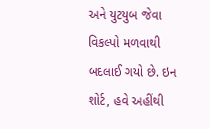અને યુટયુબ જેવા વિકલ્પો મળવાથી બદલાઈ ગયો છે. ઇન શોર્ટ, હવે અહીંથી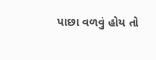પાછા વળવું હોય તો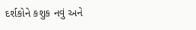દર્શકોને કશુક નવું અને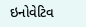ઇનોવેટિવ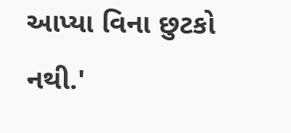આપ્યા વિના છુટકો નથી.'